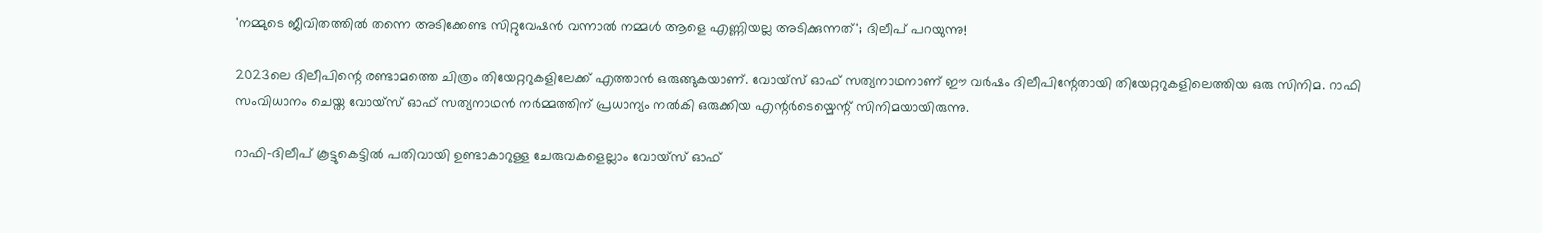'നമ്മുടെ ജീവിതത്തിൽ തന്നെ അടിക്കേണ്ട സിറ്റുവേഷൻ വന്നാൽ നമ്മൾ ആളെ എണ്ണിയല്ല അടിക്കുന്നത്'; ദിലീപ് പറയുന്നു!

2023ലെ ദിലീപിന്റെ രണ്ടാമത്തെ ചിത്രം തിയേറ്ററുകളിലേക്ക് എത്താൻ ഒരുങ്ങുകയാണ്. വോയ്സ് ഓഫ് സത്യനാഥനാണ് ഈ വർഷം ദിലീപിന്റേതായി തിയേറ്ററുകളിലെത്തിയ ഒരു സിനിമ. റാഫി സംവിധാനം ചെയ്ത വോയ്സ് ഓഫ് സത്യനാഥൻ നർമ്മത്തിന് പ്രധാന്യം നൽകി ഒരുക്കിയ എന്റർടെയ്മെന്റ് സിനിമയായിരുന്നു.

റാഫി-ദിലീപ് കൂട്ടുകെട്ടിൽ പതിവായി ഉണ്ടാകാറുള്ള ചേരുവകളെല്ലാം വോയ്സ് ഓഫ്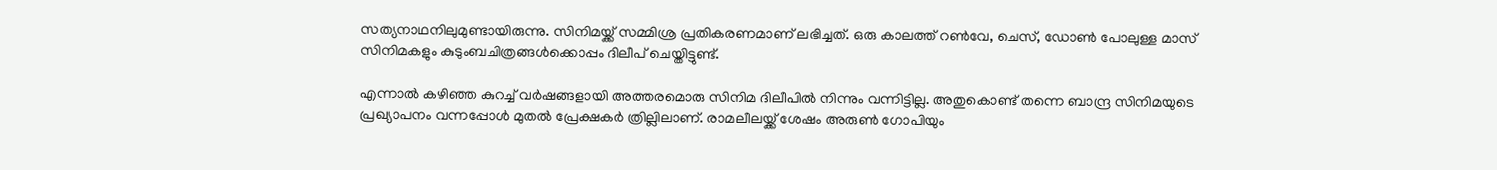സത്യനാഥനിലുമുണ്ടായിരുന്നു. സിനിമയ്ക്ക് സമ്മിശ്ര പ്രതികരണമാണ് ലഭിച്ചത്. ഒരു കാലത്ത് റൺവേ, ചെസ്, ഡോൺ പോലുള്ള മാസ് സിനിമകളും കുടുംബചിത്രങ്ങൾക്കൊപ്പം ദിലീപ് ചെയ്തിട്ടുണ്ട്.

എന്നാൽ കഴിഞ്ഞ കുറച്ച് വർഷങ്ങളായി അത്തരമൊരു സിനിമ ദിലീപിൽ നിന്നും വന്നിട്ടില്ല. അതുകൊണ്ട് തന്നെ ബാന്ദ്ര സിനിമയുടെ പ്രഖ്യാപനം വന്നപ്പോൾ മുതൽ പ്രേക്ഷകർ ത്രില്ലിലാണ്. രാമലീലയ്ക്ക് ശേഷം അരുൺ ഗോപിയും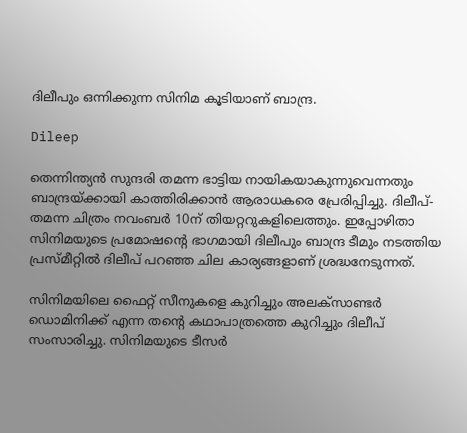ദിലീപും ഒന്നിക്കുന്ന സിനിമ കൂടിയാണ് ബാന്ദ്ര.

Dileep

തെന്നിന്ത്യൻ സുന്ദരി തമന്ന ഭാട്ടിയ നായികയാകുന്നുവെന്നതും ബാന്ദ്രയ്ക്കായി കാത്തിരിക്കാൻ ആരാധകരെ പ്രേരിപ്പിച്ചു. ദിലീപ്-തമന്ന ചിത്രം നവംബർ 10ന് തിയറ്ററുകളിലെത്തും. ഇപ്പോഴിതാ സിനിമയുടെ പ്രമോഷന്റെ ഭാഗമായി ദിലീപും ബാന്ദ്ര ടീമും നടത്തിയ പ്രസ്മീറ്റിൽ ദിലീപ് പറഞ്ഞ ചില കാര്യങ്ങളാണ് ശ്രദ്ധനേടുന്നത്.

സിനിമയിലെ ഫൈറ്റ് സീനുകളെ കുറിച്ചും അലക്സാണ്ടർ ഡൊമിനിക്ക് എന്ന തന്റെ കഥാപാത്രത്തെ കുറിച്ചും ദിലീപ് സംസാരിച്ചു. സിനിമയുടെ ടീസർ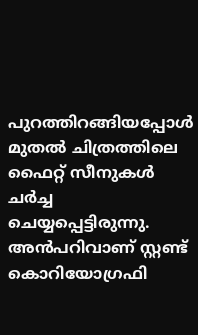പുറത്തിറങ്ങിയപ്പോൾ മുതൽ ചിത്രത്തിലെ ഫൈറ്റ് സീനുകൾ ചർച്ച ചെയ്യപ്പെട്ടിരുന്നു. അൻപറിവാണ് സ്റ്റണ്ട് കൊറിയോഗ്രഫി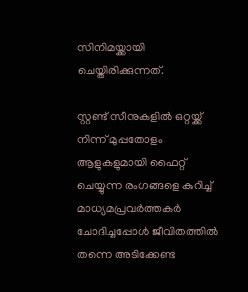സിനിമയ്ക്കായി ചെയ്തിരിക്കുന്നത്.

സ്റ്റണ്ട് സീനുകളിൽ ഒറ്റയ്ക്ക് നിന്ന് മുപ്പതോളം ആളുകളുമായി ഫൈറ്റ് ചെയ്യുന്ന രംഗങ്ങളെ കുറിച്ച് മാധ്യമപ്രവർത്തകർ ചോദിച്ചപ്പോൾ ജീവിതത്തിൽ തന്നെ അടിക്കേണ്ട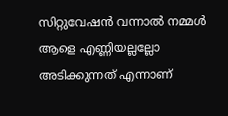സിറ്റുവേഷൻ വന്നാൽ നമ്മൾ ആളെ എണ്ണിയല്ലല്ലോ അടിക്കുന്നത് എന്നാണ്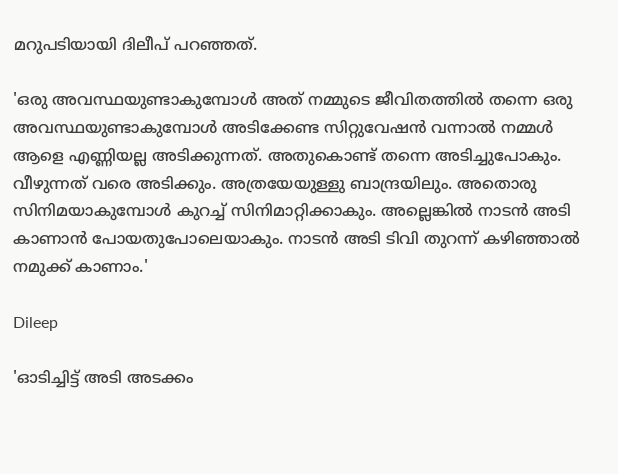മറുപടിയായി ദിലീപ് പറഞ്ഞത്.

'ഒരു അവസ്ഥയുണ്ടാകുമ്പോൾ അത് നമ്മുടെ ജീവിതത്തിൽ തന്നെ ഒരു അവസ്ഥയുണ്ടാകുമ്പോൾ അടിക്കേണ്ട സിറ്റുവേഷൻ വന്നാൽ നമ്മൾ ആളെ എണ്ണിയല്ല അടിക്കുന്നത്. അതുകൊണ്ട് തന്നെ അടിച്ചുപോകും. വീഴുന്നത് വരെ അടിക്കും. അത്രയേയുള്ളു ബാന്ദ്രയിലും. അതൊരു സിനിമയാകുമ്പോൾ കുറച്ച് സിനിമാറ്റിക്കാകും. അല്ലെങ്കിൽ നാടൻ അടി കാണാൻ പോയതുപോലെയാകും. നാടൻ അടി ടിവി തുറന്ന് കഴിഞ്ഞാൽ നമുക്ക് കാണാം.'

Dileep

'ഓടിച്ചിട്ട് അടി അടക്കം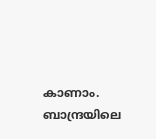കാണാം. ബാന്ദ്രയിലെ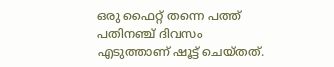ഒരു ഫൈറ്റ് തന്നെ പത്ത് പതിനഞ്ച് ദിവസം എടുത്താണ് ഷൂട്ട് ചെയ്തത്.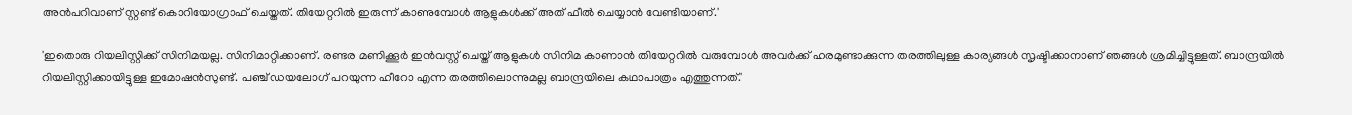അൻപറിവാണ് സ്റ്റണ്ട് കൊറിയോഗ്രാഫ് ചെയ്തത്. തിയേറ്ററിൽ ഇരുന്ന് കാണുമ്പോൾ ആളുകൾക്ക് അത് ഫീൽ ചെയ്യാൻ വേണ്ടിയാണ്.'

'ഇതൊരു റിയലിസ്റ്റിക്ക് സിനിമയല്ല. സിനിമാറ്റിക്കാണ്. രണ്ടര മണിക്കൂർ ഇൻവസ്റ്റ് ചെയ്ത് ആളുകൾ സിനിമ കാണാൻ തിയേറ്ററിൽ വരുമ്പോൾ അവർക്ക് ഹരമുണ്ടാക്കുന്ന തരത്തിലുള്ള കാര്യങ്ങൾ സൃഷ്ടിക്കാനാണ് ഞങ്ങൾ ശ്രമിച്ചിട്ടുള്ളത്. ബാന്ദ്രയിൽ റിയലിസ്റ്റിക്കായിട്ടുള്ള ഇമോഷൻസുണ്ട്. പഞ്ച് ഡയലോഗ് പറയുന്ന ഹീറോ എന്ന തരത്തിലൊന്നുമല്ല ബാന്ദ്രയിലെ കഥാപാത്രം എത്തുന്നത്.'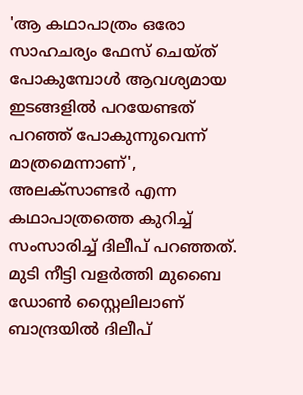'ആ കഥാപാത്രം ഒരോ സാഹചര്യം ഫേസ് ചെയ്ത് പോകുമ്പോൾ ആവശ്യമായ ഇടങ്ങളിൽ പറയേണ്ടത് പറഞ്ഞ് പോകുന്നുവെന്ന് മാത്രമെന്നാണ്', അലക്സാണ്ടർ എന്ന കഥാപാത്രത്തെ കുറിച്ച് സംസാരിച്ച് ദിലീപ് പറഞ്ഞത്. മുടി നീട്ടി വളർത്തി മുബൈ ഡോൺ സ്റ്റൈലിലാണ് ബാന്ദ്രയിൽ ദിലീപ്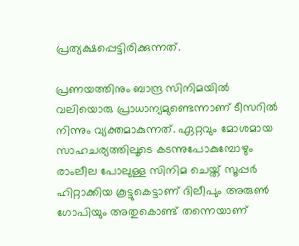പ്രത്യക്ഷപ്പെട്ടിരിക്കുന്നത്.

പ്രണയത്തിനും ബാന്ദ്ര സിനിമയിൽ വലിയൊരു പ്രാധാന്യമുണ്ടെന്നാണ് ടീസറിൽ നിന്നും വ്യക്തമാകുന്നത്. ഏറ്റവും മോശമായ സാഹചര്യത്തിലൂടെ കടന്നുപോകുമ്പോഴും രാംലീല പോലുള്ള സിനിമ ചെയ്ത് സൂപ്പർ ഹിറ്റാക്കിയ കൂട്ടുകെട്ടാണ് ദിലീപും അരുൺ ഗോപിയും അതുകൊണ്ട് തന്നെയാണ്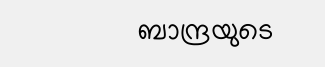ബാന്ദ്രയുടെ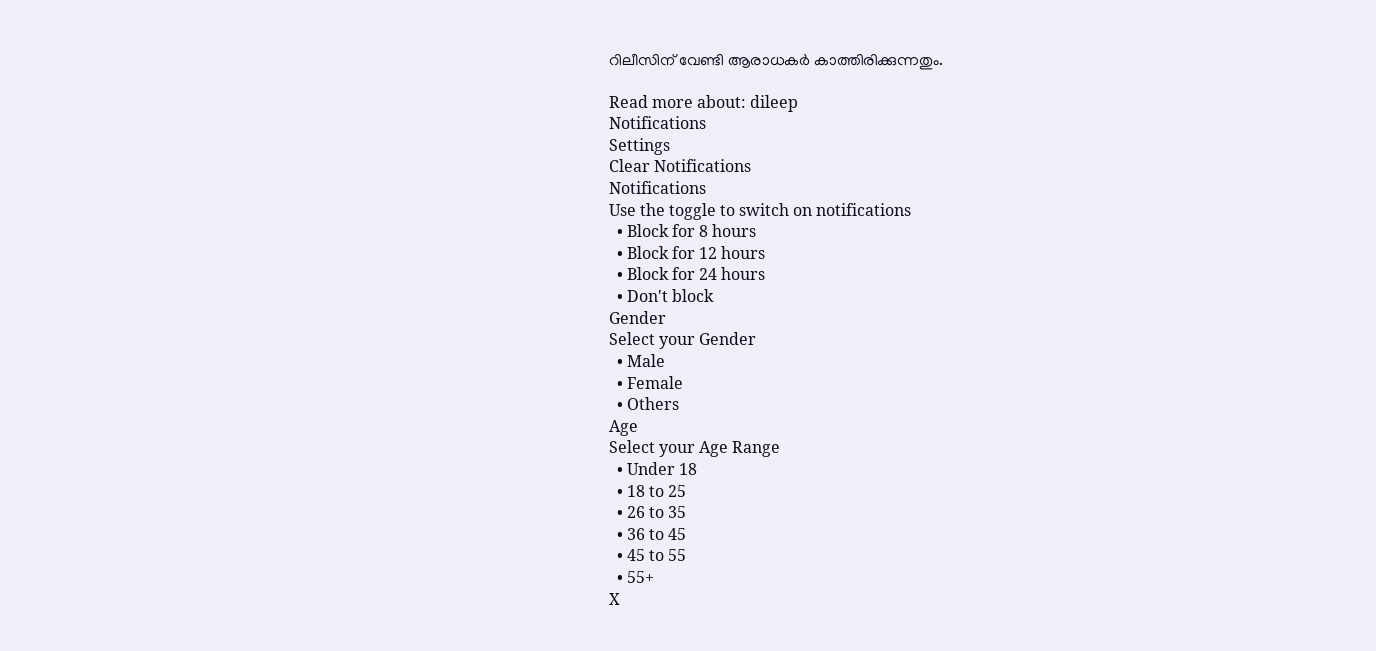റിലീസിന് വേണ്ടി ആരാധകർ കാത്തിരിക്കുന്നതും.

Read more about: dileep
Notifications
Settings
Clear Notifications
Notifications
Use the toggle to switch on notifications
  • Block for 8 hours
  • Block for 12 hours
  • Block for 24 hours
  • Don't block
Gender
Select your Gender
  • Male
  • Female
  • Others
Age
Select your Age Range
  • Under 18
  • 18 to 25
  • 26 to 35
  • 36 to 45
  • 45 to 55
  • 55+
X